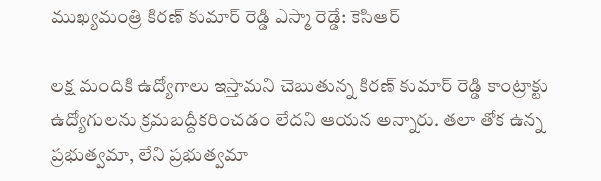ముఖ్యమంత్రి కిరణ్ కుమార్ రెడ్డి ఎస్మా రెడ్డే: కెసిఆర్

లక్ష మందికి ఉద్యోగాలు ఇస్తామని చెబుతున్న కిరణ్ కుమార్ రెడ్డి కాంట్రాక్టు ఉద్యోగులను క్రమబద్దీకరించడం లేదని ఆయన అన్నారు. తలా తోక ఉన్న ప్రభుత్వమా, లేని ప్రభుత్వమా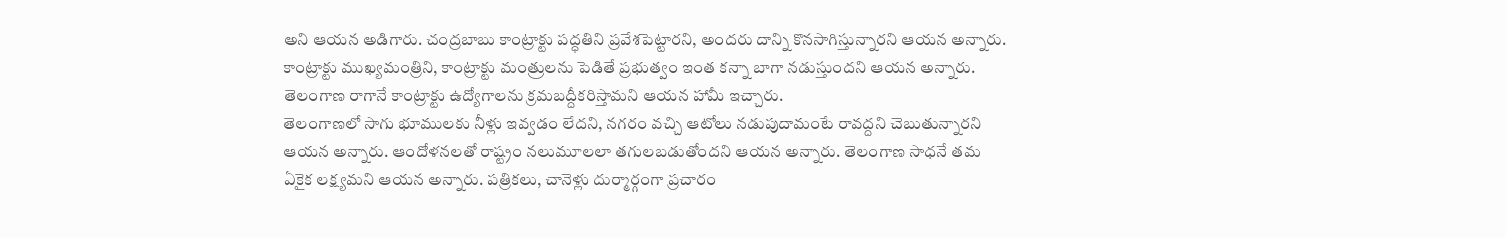అని ఆయన అడిగారు. చంద్రబాబు కాంట్రాక్టు పద్ధతిని ప్రవేశపెట్టారని, అందరు దాన్ని కొనసాగిస్తున్నారని ఆయన అన్నారు. కాంట్రాక్టు ముఖ్యమంత్రిని, కాంట్రాక్టు మంత్రులను పెడితే ప్రభుత్వం ఇంత కన్నా బాగా నడుస్తుందని ఆయన అన్నారు. తెలంగాణ రాగానే కాంట్రాక్టు ఉద్యోగాలను క్రమబద్దీకరిస్తామని ఆయన హామీ ఇచ్చారు.
తెలంగాణలో సాగు భూములకు నీళ్లు ఇవ్వడం లేదని, నగరం వచ్చి ఆటోలు నడుపుదామంటే రావద్దని చెబుతున్నారని ఆయన అన్నారు. ఆందోళనలతో రాష్ట్రం నలుమూలలా తగులబడుతోందని ఆయన అన్నారు. తెలంగాణ సాధనే తమ ఏకైక లక్ష్యమని ఆయన అన్నారు. పత్రికలు, చానెళ్లు దుర్మార్గంగా ప్రచారం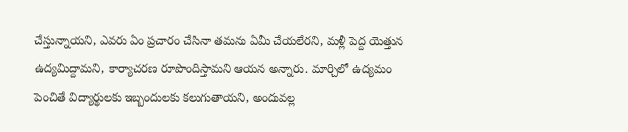చేస్తున్నాయని, ఎవరు ఏం ప్రచారం చేసినా తమను ఏమీ చేయలేరని, మళ్లీ పెద్ద యెత్తున ఉద్యమిద్దామని, కార్యాచరణ రూపొందిస్తామని ఆయన అన్నారు. మార్చిలో ఉద్యమం పెంచితే విద్యార్థులకు ఇబ్బందులకు కలుగుతాయని, అందువల్ల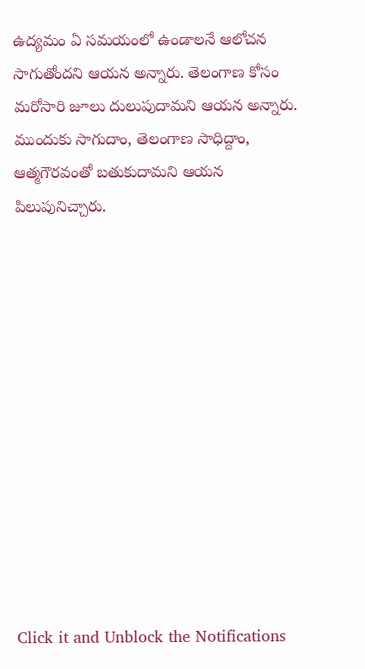ఉద్యమం ఏ సమయంలో ఉండాలనే ఆలోచన సాగుతోందని ఆయన అన్నారు. తెలంగాణ కోసం మరోసారి జూలు దులుపుదామని ఆయన అన్నారు. ముందుకు సాగుదాం, తెలంగాణ సాధిద్దాం, ఆత్మగౌరవంతో బతుకుదామని ఆయన పిలుపునిచ్చారు.












Click it and Unblock the Notifications